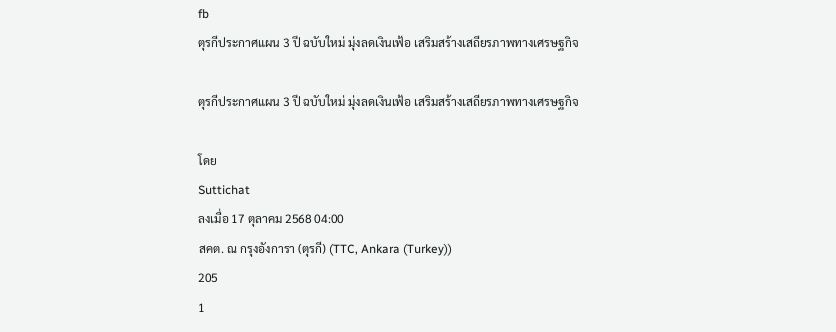fb
ตุรกีประกาศแผน 3 ปี ฉบับใหม่ มุ่งลดเงินเฟ้อ เสริมสร้างเสถียรภาพทางเศรษฐกิจ

ตุรกีประกาศแผน 3 ปี ฉบับใหม่ มุ่งลดเงินเฟ้อ เสริมสร้างเสถียรภาพทางเศรษฐกิจ

โดย
Suttichat
ลงเมื่อ 17 ตุลาคม 2568 04:00
สคต. ณ กรุงอังการา (ตุรกี) (TTC, Ankara (Turkey))
205
1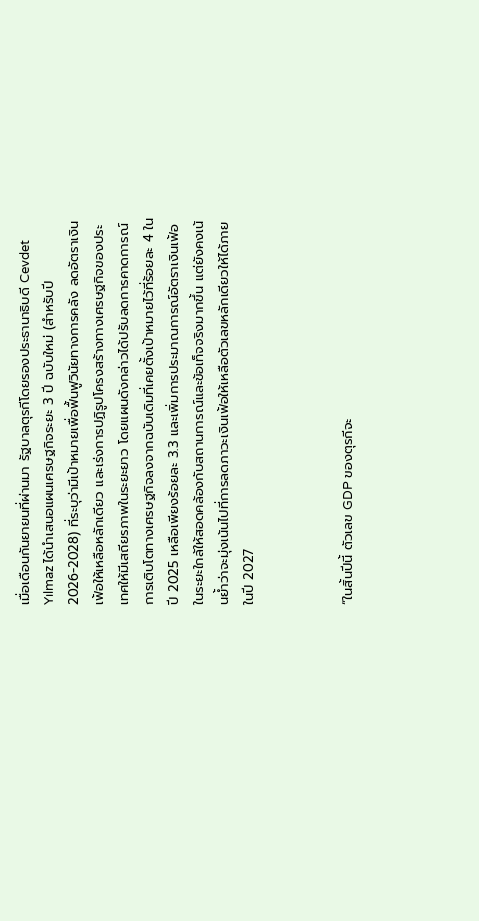เมื่อเดือนกันยายนที่ผ่านมา รัฐบาลตุรกีโดยรองประธานาธิบดี Cevdet Yılmaz ได้นำเสนอแผนเศรษฐกิจระยะ 3 ปี ฉบับใหม่ (สำหรับปี 2026-2028) ที่ระบุว่ามีเป้าหมายเพื่อฟื้นฟูวินัยทางการคลัง ลดอัตราเงินเฟ้อให้เหลือหลักเดียว และเร่งการปฏิรูปโครงสร้างทางเศรษฐกิจของประเทศให้มีเสถียรภาพในระยะยาว โดยแผนดังกล่าวได้ปรับลดการคาดการณ์การเติบโตทางเศรษฐกิจลงจากฉบับเดิมที่เคยตั้งเป้าหมายไว้ที่ร้อยละ 4 ในปี 2025 เหลือเพียงร้อยละ 3.3 และเพิ่มการประมาณการณ์อัตราเงินเฟ้อในระยะใกล้ให้สอดคล้องกับสถานการณ์และข้อเท็จจริงมากขึ้น แต่ยังคงเน้นย้ำว่าจะมุ่งเน้นไปที่การลดภาวะเงินเฟ้อให้เหลือตัวเลขหลักเดียวให้ได้ภายในปี 2027



“ในสิ้นปีนี้ ตัวเลข GDP ของตุรกีจะ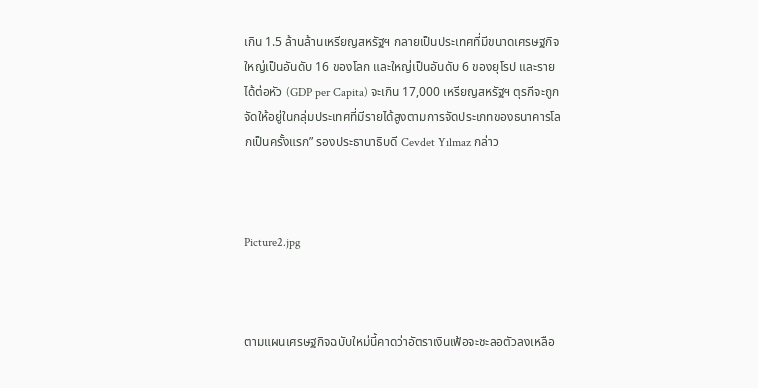เกิน 1.5 ล้านล้านเหรียญสหรัฐฯ กลายเป็นประเทศที่มีขนาดเศรษฐกิจใหญ่เป็นอันดับ 16 ของโลก และใหญ่เป็นอันดับ 6 ของยุโรป และรายได้ต่อหัว (GDP per Capita) จะเกิน 17,000 เหรียญสหรัฐฯ ตุรกีจะถูกจัดให้อยู่ในกลุ่มประเทศที่มีรายได้สูงตามการจัดประเภทของธนาคารโลกเป็นครั้งแรก” รองประธานาธิบดี Cevdet Yılmaz กล่าว



Picture2.jpg



ตามแผนเศรษฐกิจฉบับใหม่นี้คาดว่าอัตราเงินเฟ้อจะชะลอตัวลงเหลือ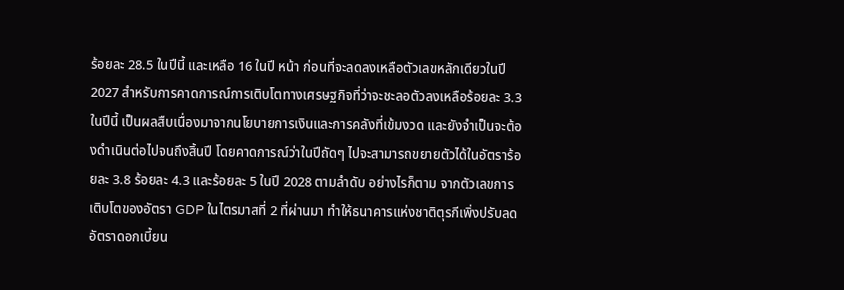ร้อยละ 28.5 ในปีนี้ และเหลือ 16 ในปี หน้า ก่อนที่จะลดลงเหลือตัวเลขหลักเดียวในปี 2027 สำหรับการคาดการณ์การเติบโตทางเศรษฐกิจที่ว่าจะชะลอตัวลงเหลือร้อยละ 3.3 ในปีนี้ เป็นผลสืบเนื่องมาจากนโยบายการเงินและการคลังที่เข้มงวด และยังจำเป็นจะต้องดำเนินต่อไปจนถึงสิ้นปี โดยคาดการณ์ว่าในปีถัดๆ ไปจะสามารถขยายตัวได้ในอัตราร้อยละ 3.8 ร้อยละ 4.3 และร้อยละ 5 ในปี 2028 ตามลำดับ อย่างไรก็ตาม จากตัวเลขการเติบโตของอัตรา GDP ในไตรมาสที่ 2 ที่ผ่านมา ทำให้ธนาคารแห่งชาติตุรกีเพิ่งปรับลดอัตราดอกเบี้ยน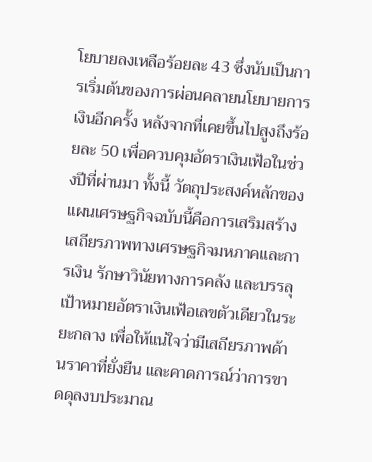โยบายลงเหลือร้อยละ 43 ซึ่งนับเป็นการเริ่มต้นของการผ่อนคลายนโยบายการเงินอีกครั้ง หลังจากที่เคยขึ้นไปสูงถึงร้อยละ 50 เพื่อควบคุมอัตราเงินเฟ้อในช่วงปีที่ผ่านมา ทั้งนี้ วัตถุประสงค์หลักของแผนเศรษฐกิจฉบับนี้คือการเสริมสร้างเสถียรภาพทางเศรษฐกิจมหภาคและการเงิน รักษาวินัยทางการคลัง และบรรลุเป้าหมายอัตราเงินเฟ้อเลขตัวเดียวในระยะกลาง เพื่อให้แน่ใจว่ามีเสถียรภาพด้านราคาที่ยั่งยืน และคาดการณ์ว่าการขาดดุลงบประมาณ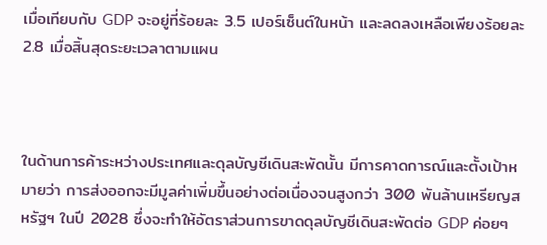เมื่อเทียบกับ GDP จะอยู่ที่ร้อยละ 3.5 เปอร์เซ็นต์ในหน้า และลดลงเหลือเพียงร้อยละ 2.8 เมื่อสิ้นสุดระยะเวลาตามแผน



ในด้านการค้าระหว่างประเทศและดุลบัญชีเดินสะพัดนั้น มีการคาดการณ์และตั้งเป้าหมายว่า การส่งออกจะมีมูลค่าเพิ่มขึ้นอย่างต่อเนื่องจนสูงกว่า 300 พันล้านเหรียญสหรัฐฯ ในปี 2028 ซึ่งจะทำให้อัตราส่วนการขาดดุลบัญชีเดินสะพัดต่อ GDP ค่อยๆ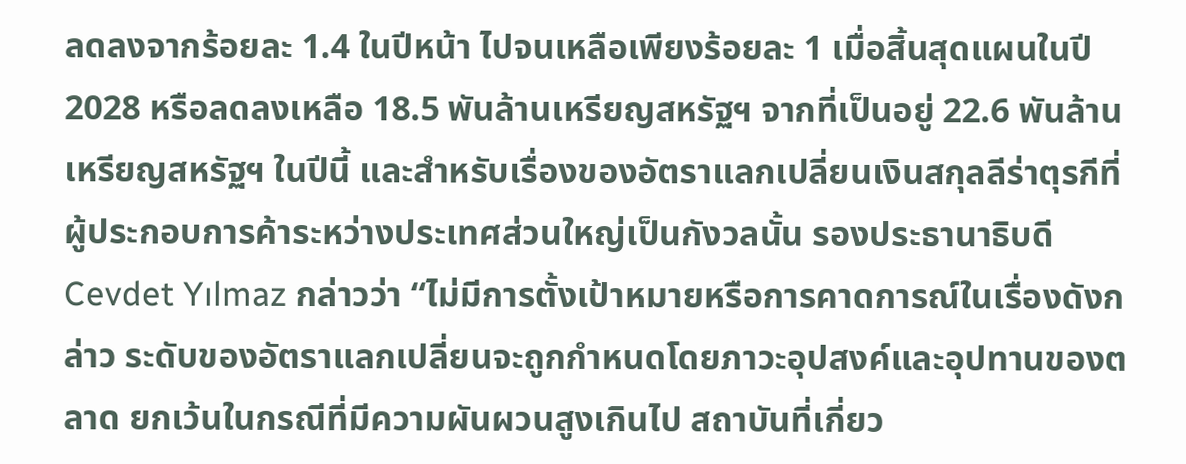ลดลงจากร้อยละ 1.4 ในปีหน้า ไปจนเหลือเพียงร้อยละ 1 เมื่อสิ้นสุดแผนในปี 2028 หรือลดลงเหลือ 18.5 พันล้านเหรียญสหรัฐฯ จากที่เป็นอยู่ 22.6 พันล้านเหรียญสหรัฐฯ ในปีนี้ และสำหรับเรื่องของอัตราแลกเปลี่ยนเงินสกุลลีร่าตุรกีที่ผู้ประกอบการค้าระหว่างประเทศส่วนใหญ่เป็นกังวลนั้น รองประธานาธิบดี Cevdet Yılmaz กล่าวว่า “ไม่มีการตั้งเป้าหมายหรือการคาดการณ์ในเรื่องดังกล่าว ระดับของอัตราแลกเปลี่ยนจะถูกกำหนดโดยภาวะอุปสงค์และอุปทานของตลาด ยกเว้นในกรณีที่มีความผันผวนสูงเกินไป สถาบันที่เกี่ยว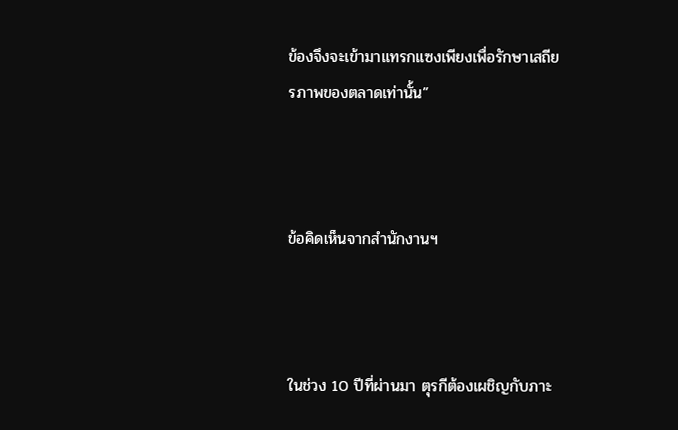ข้องจึงจะเข้ามาแทรกแซงเพียงเพื่อรักษาเสถียรภาพของตลาดเท่านั้น”



ข้อคิดเห็นจากสำนักงานฯ



ในช่วง 10 ปีที่ผ่านมา ตุรกีต้องเผชิญกับภาะ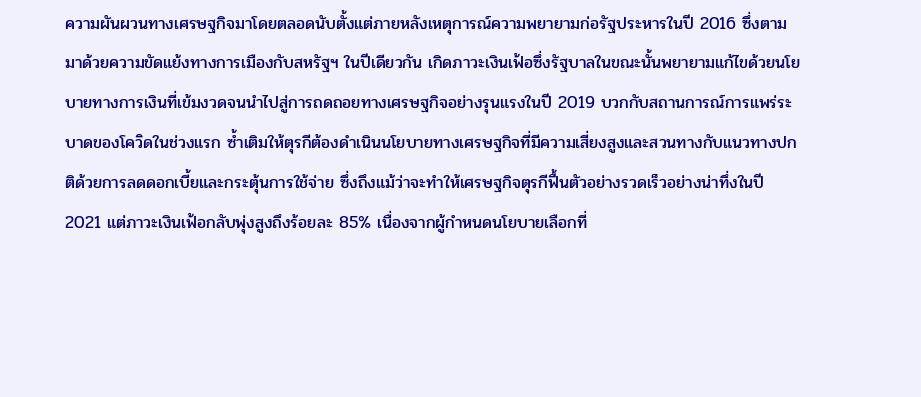ความผันผวนทางเศรษฐกิจมาโดยตลอดนับตั้งแต่ภายหลังเหตุการณ์ความพยายามก่อรัฐประหารในปี 2016 ซึ่งตามมาด้วยความขัดแย้งทางการเมืองกับสหรัฐฯ ในปีเดียวกัน เกิดภาวะเงินเฟ้อซึ่งรัฐบาลในขณะนั้นพยายามแก้ไขด้วยนโยบายทางการเงินที่เข้มงวดจนนำไปสู่การถดถอยทางเศรษฐกิจอย่างรุนแรงในปี 2019 บวกกับสถานการณ์การแพร่ระบาดของโควิดในช่วงแรก ซ้ำเติมให้ตุรกีต้องดำเนินนโยบายทางเศรษฐกิจที่มีความเสี่ยงสูงและสวนทางกับแนวทางปกติด้วยการลดดอกเบี้ยและกระตุ้นการใช้จ่าย ซึ่งถึงแม้ว่าจะทำให้เศรษฐกิจตุรกีฟื้นตัวอย่างรวดเร็วอย่างน่าทึ่งในปี 2021 แต่ภาวะเงินเฟ้อกลับพุ่งสูงถึงร้อยละ 85% เนื่องจากผู้กำหนดนโยบายเลือกที่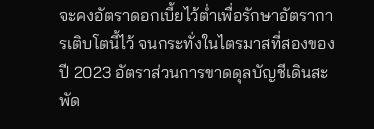จะคงอัตราดอกเบี้ยไว้ต่ำเพื่อรักษาอัตราการเติบโตนี้ไว้ จนกระทั่งในไตรมาสที่สองของปี 2023 อัตราส่วนการขาดดุลบัญชีเดินสะพัด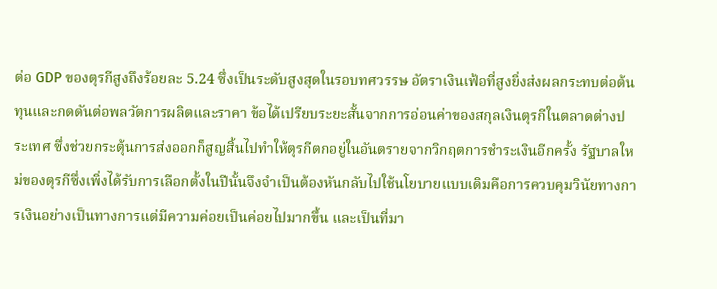ต่อ GDP ของตุรกีสูงถึงร้อยละ 5.24 ซึ่งเป็นระดับสูงสุดในรอบทศวรรษ อัตราเงินเฟ้อที่สูงยิ่งส่งผลกระทบต่อต้นทุนและกดดันต่อพลวัตการผลิตและราคา ข้อได้เปรียบระยะสั้นจากการอ่อนค่าของสกุลเงินตุรกีในตลาดต่างประเทศ ซึ่งช่วยกระตุ้นการส่งออกก็สูญสิ้นไปทำให้ตุรกีตกอยู่ในอันตรายจากวิกฤตการชำระเงินอีกครั้ง รัฐบาลใหม่ของตุรกีซึ่งเพิ่งได้รับการเลือกตั้งในปีนั้นจึงจำเป็นต้องหันกลับไปใช้นโยบายแบบเดิมคือการควบคุมวินัยทางการเงินอย่างเป็นทางการแต่มีความค่อยเป็นค่อยไปมากขึ้น และเป็นที่มา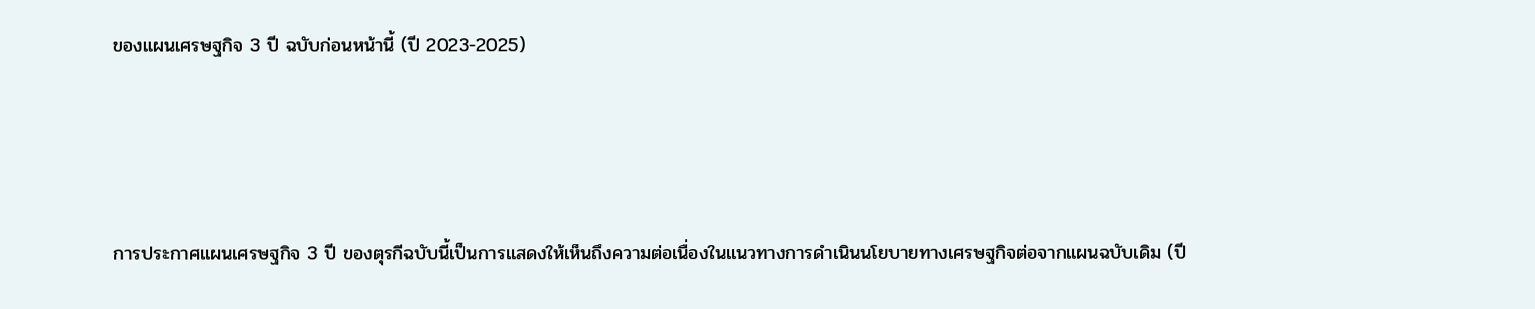ของแผนเศรษฐกิจ 3 ปี ฉบับก่อนหน้านี้ (ปี 2023-2025)





การประกาศแผนเศรษฐกิจ 3 ปี ของตุรกีฉบับนี้เป็นการแสดงให้เห็นถึงความต่อเนื่องในแนวทางการดำเนินนโยบายทางเศรษฐกิจต่อจากแผนฉบับเดิม (ปี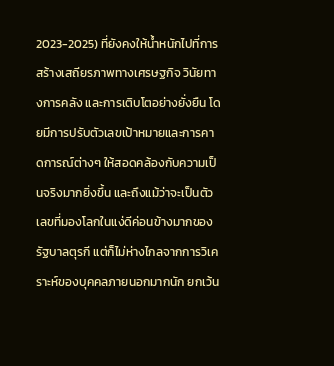2023-2025) ที่ยังคงให้น้ำหนักไปที่การสร้างเสถียรภาพทางเศรษฐกิจ วินัยทางการคลัง และการเติบโตอย่างยั่งยืน โดยมีการปรับตัวเลขเป้าหมายและการคาดการณ์ต่างๆ ให้สอดคล้องกับความเป็นจริงมากยิ่งขึ้น และถึงแม้ว่าจะเป็นตัวเลขที่มองโลกในแง่ดีค่อนข้างมากของรัฐบาลตุรกี แต่ก็ไม่ห่างไกลจากการวิเคราะห์ของบุคคลภายนอกมากนัก ยกเว้น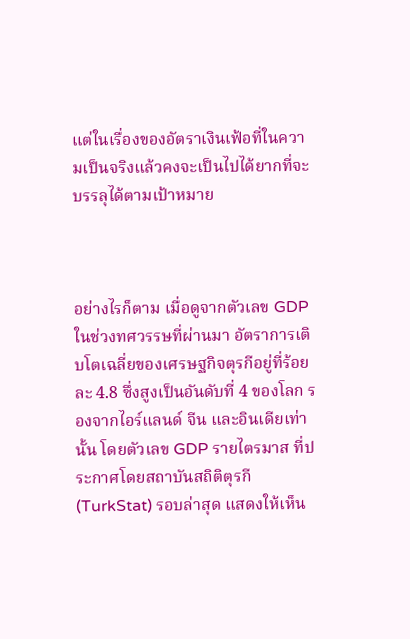แต่ในเรื่องของอัตราเงินเฟ้อที่ในความเป็นจริงแล้วคงจะเป็นไปได้ยากที่จะบรรลุได้ตามเป้าหมาย



อย่างไรก็ตาม เมื่อดูจากตัวเลข GDP ในช่วงทศวรรษที่ผ่านมา อัตราการเติบโตเฉลี่ยของเศรษฐกิจตุรกีอยู่ที่ร้อยละ 4.8 ซึ่งสูงเป็นอันดับที่ 4 ของโลก รองจากไอร์แลนด์ จีน และอินเดียเท่านั้น โดยตัวเลข GDP รายไตรมาส ที่ประกาศโดยสถาบันสถิติตุรกี (TurkStat) รอบล่าสุด แสดงให้เห็น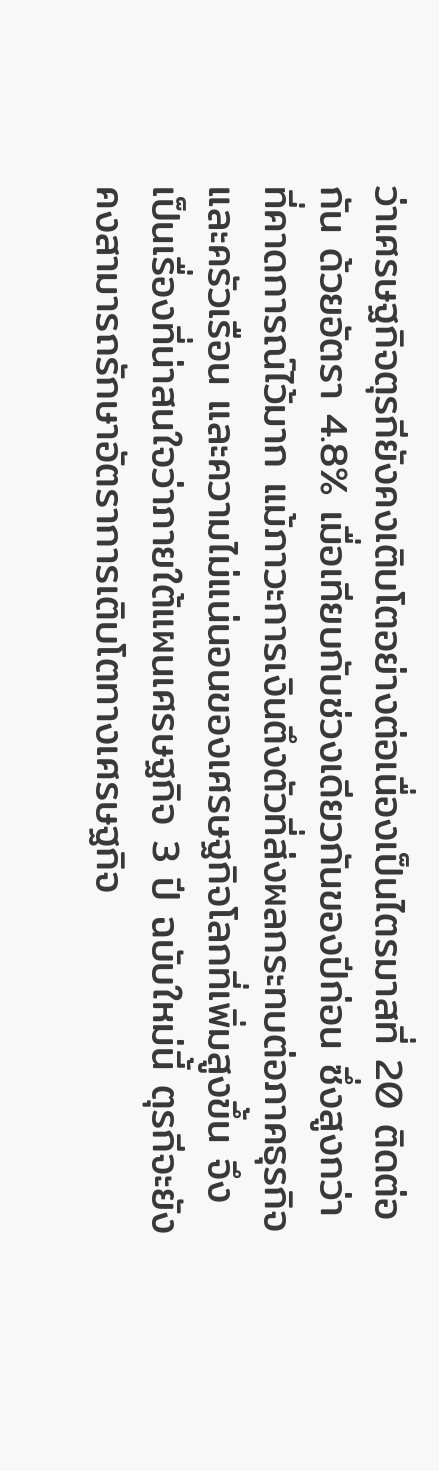ว่าเศรษฐกิจตุรกียังคงเติบโตอย่างต่อเนื่องเป็นไตรมาสที่ 20 ติดต่อกัน ด้วยอัตรา 4.8% เมื่อเทียบกับช่วงเดียวกันของปีก่อน ซึ่งสูงกว่าที่คาดการณ์ไว้มาก แม้ภาวะการเงินตึงตัวที่ส่งผลกระทบต่อภาคธุรกิจและครัวเรือน และความไม่แน่นอนของเศรษฐกิจโลกที่เพิ่มสูงขึ้น จึงเป็นเรื่องที่น่าสนใจว่าภายใต้แผนเศรษฐกิจ 3 ปี ฉบับใหม่นี้ ตุรกีจะยังคงสามารถรักษาอัตราการเติบโตทางเศรษฐกิจ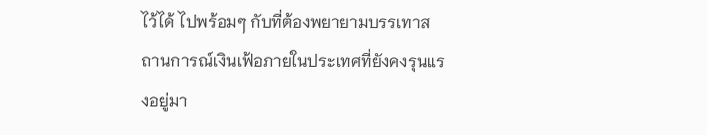ไว้ได้ ไปพร้อมๆ กับที่ต้องพยายามบรรเทาสถานการณ์เงินเฟ้อภายในประเทศที่ยังคงรุนแรงอยู่มา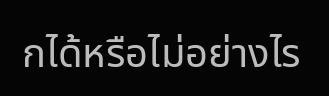กได้หรือไม่อย่างไร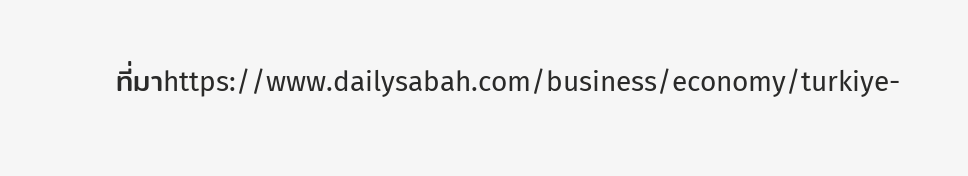ที่มาhttps://www.dailysabah.com/business/economy/turkiye-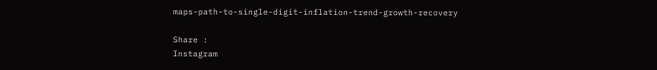maps-path-to-single-digit-inflation-trend-growth-recovery

Share :
Instagram